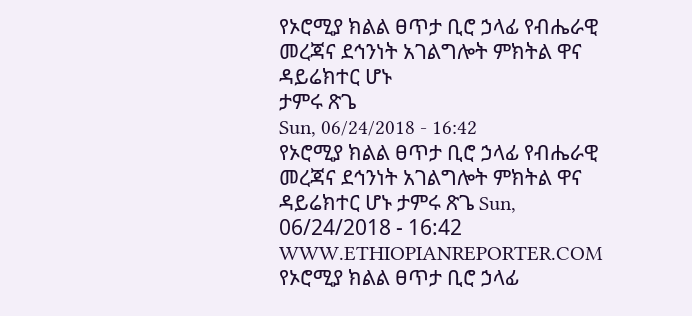የኦሮሚያ ክልል ፀጥታ ቢሮ ኃላፊ የብሔራዊ መረጃና ደኅንነት አገልግሎት ምክትል ዋና ዳይሬክተር ሆኑ
ታምሩ ጽጌ
Sun, 06/24/2018 - 16:42
የኦሮሚያ ክልል ፀጥታ ቢሮ ኃላፊ የብሔራዊ መረጃና ደኅንነት አገልግሎት ምክትል ዋና ዳይሬክተር ሆኑ ታምሩ ጽጌ Sun, 06/24/2018 - 16:42
WWW.ETHIOPIANREPORTER.COM
የኦሮሚያ ክልል ፀጥታ ቢሮ ኃላፊ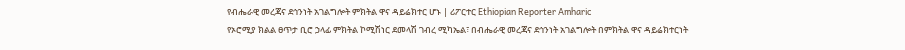የብሔራዊ መረጃና ደኅንነት አገልግሎት ምክትል ዋና ዳይሬክተር ሆኑ | ሪፖርተር Ethiopian Reporter Amharic
የኦሮሚያ ክልል ፀጥታ ቢሮ ኃላፊ ምክትል ኮሚሽነር ደመላሽ ገብረ ሚካኤል፣ በብሔራዊ መረጃና ደኅንነት አገልግሎት በምክትል ዋና ዳይሬክተርነት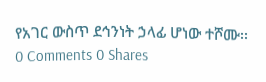የአገር ውስጥ ደኅንነት ኃላፊ ሆነው ተሾሙ፡፡
0 Comments 0 Shares